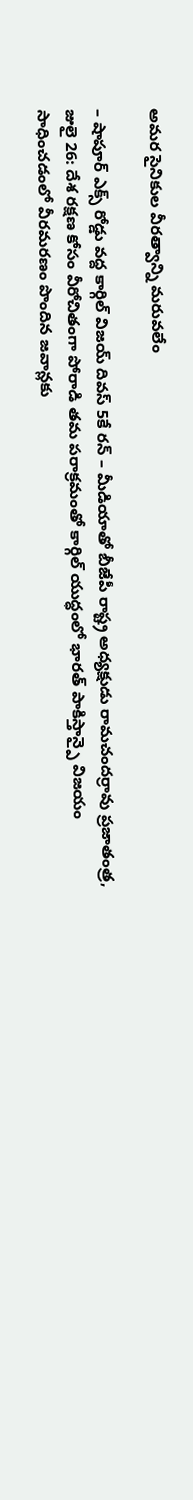అమర సైనికుల వీరత్వాన్ని మరువలేం

– షాపూర్ ఎక్స్ రోడ్డు వద్ద కార్గిల్ విజయ్ దివస్ 5కే రన్ – మీడియాతో బీజేపీ రాష్ట్ర అధ్యక్షుడు రామచందర్రావు ప్రజాతంత్ర, జులై 26: దేశ రక్షణ కోసం వీరోచితంగా పోరాడి తమ పరాక్రమంతో కార్గిల్ యుద్ధంలో భారత్ పాకిస్తాన్పై విజయం సాధించడంలో వీరమరణం పొందిన జవాన్లకు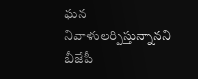ఘన నివాళులర్పిస్తున్నానని బీజేపీ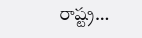రాష్ట్ర…